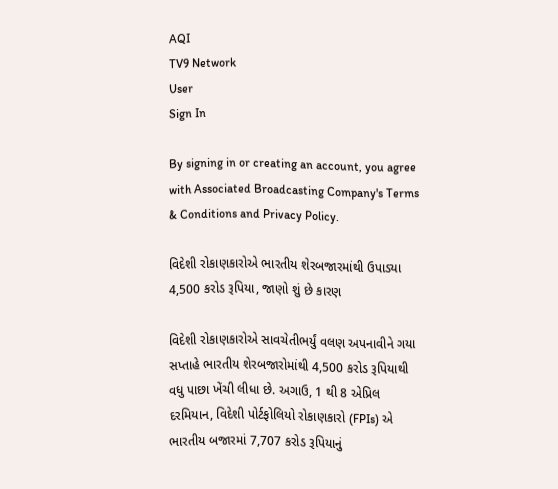AQI
TV9 Network
User
Sign In

By signing in or creating an account, you agree with Associated Broadcasting Company's Terms & Conditions and Privacy Policy.

વિદેશી રોકાણકારોએ ભારતીય શેરબજારમાંથી ઉપાડ્યા 4,500 કરોડ રૂપિયા, જાણો શું છે કારણ

વિદેશી રોકાણકારોએ સાવચેતીભર્યું વલણ અપનાવીને ગયા સપ્તાહે ભારતીય શેરબજારોમાંથી 4,500 કરોડ રૂપિયાથી વધુ પાછા ખેંચી લીધા છે. અગાઉ, 1 થી 8 એપ્રિલ દરમિયાન, વિદેશી પોર્ટફોલિયો રોકાણકારો (FPIs) એ ભારતીય બજારમાં 7,707 કરોડ રૂપિયાનું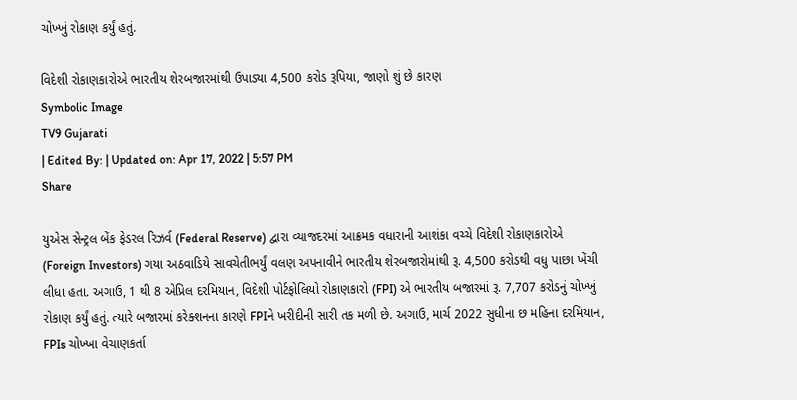ચોખ્ખું રોકાણ કર્યું હતું.

વિદેશી રોકાણકારોએ ભારતીય શેરબજારમાંથી ઉપાડ્યા 4,500 કરોડ રૂપિયા, જાણો શું છે કારણ
Symbolic Image
TV9 Gujarati
| Edited By: | Updated on: Apr 17, 2022 | 5:57 PM
Share

યુએસ સેન્ટ્રલ બેંક ફેડરલ રિઝર્વ (Federal Reserve) દ્વારા વ્યાજદરમાં આક્રમક વધારાની આશંકા વચ્ચે વિદેશી રોકાણકારોએ (Foreign Investors) ગયા અઠવાડિયે સાવચેતીભર્યું વલણ અપનાવીને ભારતીય શેરબજારોમાંથી રૂ. 4,500 કરોડથી વધુ પાછા ખેંચી લીધા હતા. અગાઉ, 1 થી 8 એપ્રિલ દરમિયાન, વિદેશી પોર્ટફોલિયો રોકાણકારો (FPI) એ ભારતીય બજારમાં રૂ. 7,707 કરોડનું ચોખ્ખું રોકાણ કર્યું હતું. ત્યારે બજારમાં કરેક્શનના કારણે FPIને ખરીદીની સારી તક મળી છે. અગાઉ, માર્ચ 2022 સુધીના છ મહિના દરમિયાન, FPIs ચોખ્ખા વેચાણકર્તા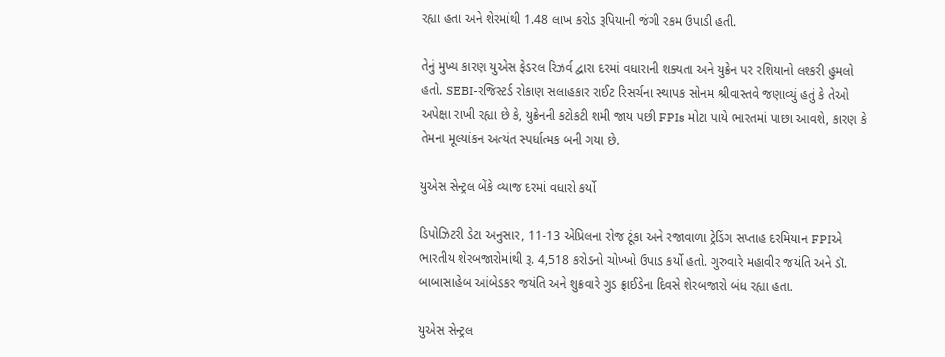રહ્યા હતા અને શેરમાંથી 1.48 લાખ કરોડ રૂપિયાની જંગી રકમ ઉપાડી હતી.

તેનું મુખ્ય કારણ યુએસ ફેડરલ રિઝર્વ દ્વારા દરમાં વધારાની શક્યતા અને યુક્રેન પર રશિયાનો લશ્કરી હુમલો હતો. SEBI-રજિસ્ટર્ડ રોકાણ સલાહકાર રાઈટ રિસર્ચના સ્થાપક સોનમ શ્રીવાસ્તવે જણાવ્યું હતું કે તેઓ અપેક્ષા રાખી રહ્યા છે કે, યુક્રેનની કટોકટી શમી જાય પછી FPIs મોટા પાયે ભારતમાં પાછા આવશે, કારણ કે તેમના મૂલ્યાંકન અત્યંત સ્પર્ધાત્મક બની ગયા છે.

યુએસ સેન્ટ્રલ બેંકે વ્યાજ દરમાં વધારો કર્યો

ડિપોઝિટરી ડેટા અનુસાર, 11-13 એપ્રિલના રોજ ટૂંકા અને રજાવાળા ટ્રેડિંગ સપ્તાહ દરમિયાન FPIએ ભારતીય શેરબજારોમાંથી રૂ. 4,518 કરોડનો ચોખ્ખો ઉપાડ કર્યો હતો. ગુરુવારે મહાવીર જયંતિ અને ડૉ. બાબાસાહેબ આંબેડકર જયંતિ અને શુક્રવારે ગુડ ફ્રાઈડેના દિવસે શેરબજારો બંધ રહ્યા હતા.

યુએસ સેન્ટ્રલ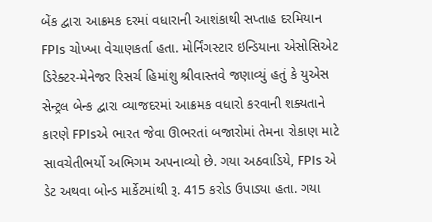બેંક દ્વારા આક્રમક દરમાં વધારાની આશંકાથી સપ્તાહ દરમિયાન FPIs ચોખ્ખા વેચાણકર્તા હતા. મોર્નિંગસ્ટાર ઇન્ડિયાના એસોસિએટ ડિરેક્ટર-મેનેજર રિસર્ચ હિમાંશુ શ્રીવાસ્તવે જણાવ્યું હતું કે યુએસ સેન્ટ્રલ બેન્ક દ્વારા વ્યાજદરમાં આક્રમક વધારો કરવાની શક્યતાને કારણે FPIsએ ભારત જેવા ઊભરતાં બજારોમાં તેમના રોકાણ માટે સાવચેતીભર્યો અભિગમ અપનાવ્યો છે. ગયા અઠવાડિયે, FPIs એ ડેટ અથવા બોન્ડ માર્કેટમાંથી રૂ. 415 કરોડ ઉપાડ્યા હતા. ગયા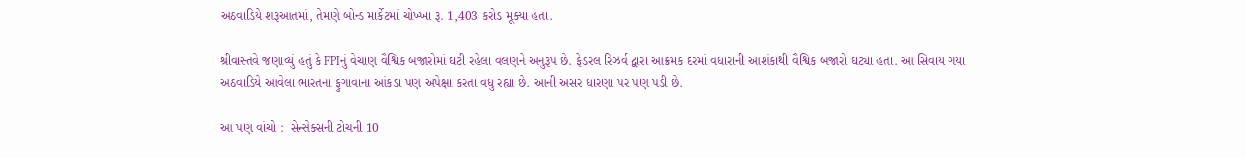અઠવાડિયે શરૂઆતમાં, તેમણે બોન્ડ માર્કેટમાં ચોખ્ખા રૂ. 1,403 કરોડ મૂક્યા હતા.

શ્રીવાસ્તવે જણાવ્યું હતું કે FPIનું વેચાણ વૈશ્વિક બજારોમાં ઘટી રહેલા વલણને અનુરૂપ છે. ફેડરલ રિઝર્વ દ્વારા આક્રમક દરમાં વધારાની આશંકાથી વૈશ્વિક બજારો ઘટ્યા હતા. આ સિવાય ગયા અઠવાડિયે આવેલા ભારતના ફુગાવાના આંકડા પણ અપેક્ષા કરતા વધુ રહ્યા છે. આની અસર ધારણા પર પણ પડી છે.

આ પણ વાંચો :  સેન્સેક્સની ટોચની 10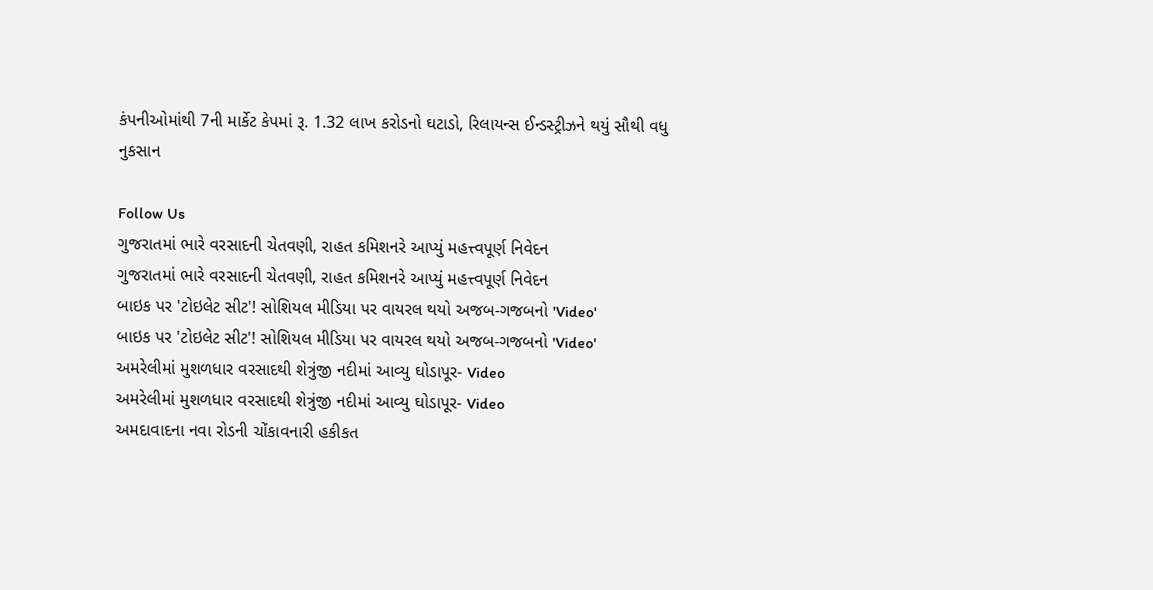કંપનીઓમાંથી 7ની માર્કેટ કેપમાં રૂ. 1.32 લાખ કરોડનો ઘટાડો, રિલાયન્સ ઈન્ડસ્ટ્રીઝને થયું સૌથી વધુ નુકસાન

Follow Us
ગુજરાતમાં ભારે વરસાદની ચેતવણી, રાહત કમિશનરે આપ્યું મહત્ત્વપૂર્ણ નિવેદન
ગુજરાતમાં ભારે વરસાદની ચેતવણી, રાહત કમિશનરે આપ્યું મહત્ત્વપૂર્ણ નિવેદન
બાઇક પર 'ટોઇલેટ સીટ'! સોશિયલ મીડિયા પર વાયરલ થયો અજબ-ગજબનો 'Video'
બાઇક પર 'ટોઇલેટ સીટ'! સોશિયલ મીડિયા પર વાયરલ થયો અજબ-ગજબનો 'Video'
અમરેલીમાં મુશળધાર વરસાદથી શેત્રુંજી નદીમાં આવ્યુ ઘોડાપૂર- Video
અમરેલીમાં મુશળધાર વરસાદથી શેત્રુંજી નદીમાં આવ્યુ ઘોડાપૂર- Video
અમદાવાદના નવા રોડની ચોંકાવનારી હકીકત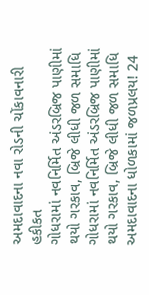અમદાવાદના નવા રોડની ચોંકાવનારી હકીકત
ગોધરામાં નવનિર્મિત અંડરબ્રિજ પાણીમાં થયો ગરકાવ, બ્રિજે લીધી જળ સમાધિ
ગોધરામાં નવનિર્મિત અંડરબ્રિજ પાણીમાં થયો ગરકાવ, બ્રિજે લીધી જળ સમાધિ
અમદાવાદના ધોળકામાં જળપ્રલય! 24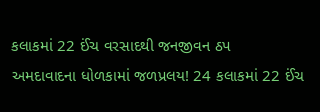કલાકમાં 22 ઈંચ વરસાદથી જનજીવન ઠપ
અમદાવાદના ધોળકામાં જળપ્રલય! 24 કલાકમાં 22 ઈંચ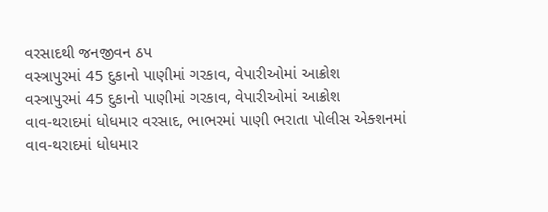વરસાદથી જનજીવન ઠપ
વસ્ત્રાપુરમાં 45 દુકાનો પાણીમાં ગરકાવ, વેપારીઓમાં આક્રોશ
વસ્ત્રાપુરમાં 45 દુકાનો પાણીમાં ગરકાવ, વેપારીઓમાં આક્રોશ
વાવ-થરાદમાં ધોધમાર વરસાદ, ભાભરમાં પાણી ભરાતા પોલીસ એક્શનમાં
વાવ-થરાદમાં ધોધમાર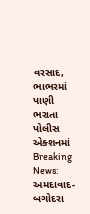વરસાદ, ભાભરમાં પાણી ભરાતા પોલીસ એક્શનમાં
Breaking News: અમદાવાદ-બગોદરા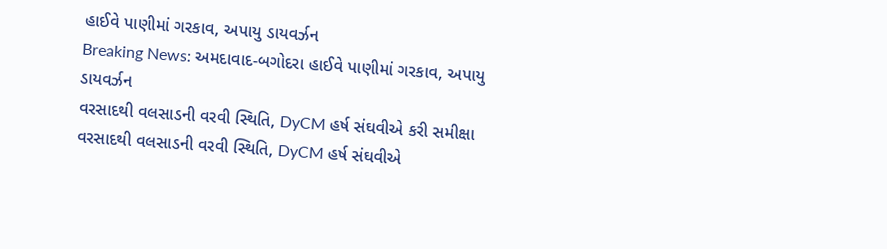હાઈવે પાણીમાં ગરકાવ, અપાયુ ડાયવર્ઝન
Breaking News: અમદાવાદ-બગોદરા હાઈવે પાણીમાં ગરકાવ, અપાયુ ડાયવર્ઝન
વરસાદથી વલસાડની વરવી સ્થિતિ, DyCM હર્ષ સંઘવીએ કરી સમીક્ષા
વરસાદથી વલસાડની વરવી સ્થિતિ, DyCM હર્ષ સંઘવીએ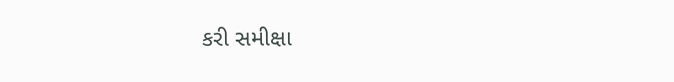કરી સમીક્ષા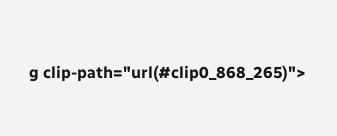g clip-path="url(#clip0_868_265)">